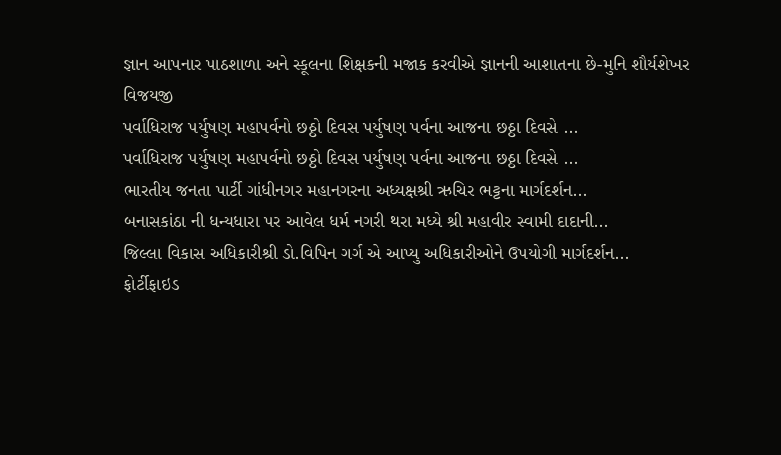જ્ઞાન આપનાર પાઠશાળા અને સ્કૂલના શિક્ષકની મજાક કરવીએ જ્ઞાનની આશાતના છે-મુનિ શૌર્યશેખર વિજયજી
પર્વાધિરાજ પર્યુષણ મહાપર્વનો છઠ્ઠો દિવસ પર્યુષણ પર્વના આજના છઠ્ઠા દિવસે ...
પર્વાધિરાજ પર્યુષણ મહાપર્વનો છઠ્ઠો દિવસ પર્યુષણ પર્વના આજના છઠ્ઠા દિવસે ...
ભારતીય જનતા પાર્ટી ગાંધીનગર મહાનગરના અધ્યક્ષશ્રી ઋચિર ભટ્ટના માર્ગદર્શન...
બનાસકાંઠા ની ધન્યધારા પર આવેલ ધર્મ નગરી થરા મધ્યે શ્રી મહાવીર સ્વામી દાદાની...
જિલ્લા વિકાસ અધિકારીશ્રી ડો.વિપિન ગર્ગ એ આપ્યુ અધિકારીઓને ઉપયોગી માર્ગદર્શન...
ફોર્ટીફાઇડ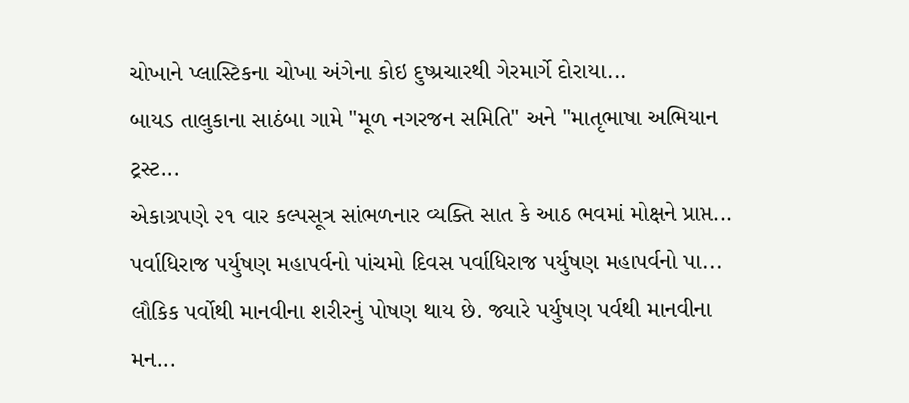ચોખાને પ્લાસ્ટિકના ચોખા અંગેના કોઇ દુષ્પ્રચારથી ગેરમાર્ગે દોરાયા...
બાયડ તાલુકાના સાઠંબા ગામે "મૂળ નગરજન સમિતિ" અને "માતૃભાષા અભિયાન ટ્રસ્ટ...
એકાગ્રપણે ૨૧ વાર કલ્પસૂત્ર સાંભળનાર વ્યક્તિ સાત કે આઠ ભવમાં મોક્ષને પ્રાપ્ત...
પર્વાધિરાજ પર્યુષણ મહાપર્વનો પાંચમો દિવસ પર્વાધિરાજ પર્યુષણ મહાપર્વનો પા...
લૌકિક પર્વોથી માનવીના શરીરનું પોષણ થાય છે. જ્યારે પર્યુષણ પર્વથી માનવીના મન...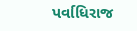પર્વાધિરાજ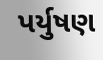પર્યુષણ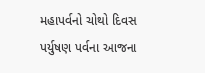મહાપર્વનો ચોથો દિવસ પર્યુષણ પર્વના આજના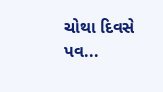ચોથા દિવસે પવ...